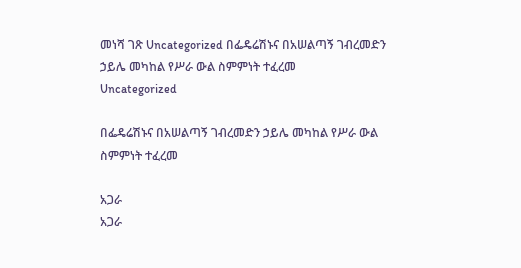መነሻ ገጽ Uncategorized በፌዴሬሽኑና በአሠልጣኝ ገብረመድን ኃይሌ መካከል የሥራ ውል ስምምነት ተፈረመ
Uncategorized

በፌዴሬሽኑና በአሠልጣኝ ገብረመድን ኃይሌ መካከል የሥራ ውል ስምምነት ተፈረመ

አጋራ
አጋራ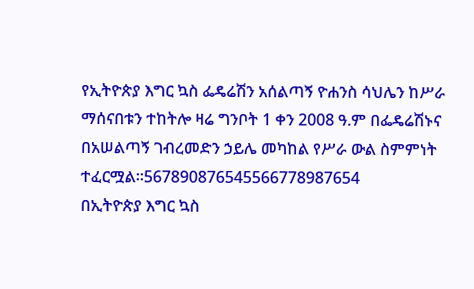የኢትዮጵያ እግር ኳስ ፌዴሬሽን አሰልጣኝ ዮሐንስ ሳህሌን ከሥራ ማሰናበቱን ተከትሎ ዛሬ ግንቦት 1 ቀን 2008 ዓ.ም በፌዴሬሽኑና በአሠልጣኝ ገብረመድን ኃይሌ መካከል የሥራ ውል ስምምነት ተፈርሟል፡፡567890876545566778987654
በኢትዮጵያ እግር ኳስ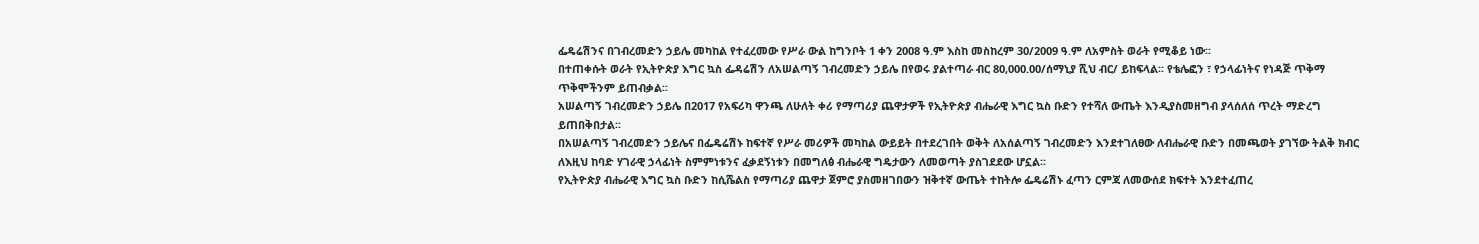ፌዴሬሽንና በገብረመድን ኃይሌ መካከል የተፈረመው የሥራ ውል ከግንቦት 1 ቀን 2008 ዓ.ም እስከ መስከረም 30/2009 ዓ.ም ለአምስት ወራት የሚቆይ ነው፡፡
በተጠቀሱት ወራት የኢትዮጵያ እግር ኳስ ፌዳሬሽን ለአሠልጣኝ ገብረመድን ኃይሌ በየወሩ ያልተጣራ ብር 80,000.00/ሰማኒያ ሺህ ብር/ ይከፍላል፡፡ የቴሌፎን ፣ የኃላፊነትና የነዳጅ ጥቅማ ጥቅሞችንም ይጠብቃል፡፡
አሠልጣኝ ገብረመድን ኃይሌ በ2017 የአፍሪካ ዋንጫ ለሁለት ቀሪ የማጣሪያ ጨዋታዎች የኢትዮጵያ ብሔራዊ እግር ኳስ ቡድን የተሻለ ውጤት እንዲያስመዘግብ ያላሰለሰ ጥረት ማድረግ ይጠበቅበታል፡፡
በአሠልጣኝ ገብረመድን ኃይሌና በፌዴሬሽኑ ከፍተኛ የሥራ መሪዎች መካከል ውይይት በተደረገበት ወቅት ለአሰልጣኝ ገብረመድን እንደተገለፀው ለብሔራዊ ቡድን በመጫወት ያገኘው ትልቅ ክብር ለእዚህ ከባድ ሃገራዊ ኃላፊነት ስምምነቱንና ፈቃደኝነቱን በመግለፅ ብሔራዊ ግዴታውን ለመወጣት ያስገደደው ሆኗል፡፡
የኢትዮጵያ ብሔራዊ እግር ኳስ ቡድን ከሲሼልስ የማጣሪያ ጨዋታ ጀምሮ ያስመዘገበውን ዝቅተኛ ውጤት ተከትሎ ፌዴሬሽኑ ፈጣን ርምጃ ለመውሰደ ክፍተት እንደተፈጠረ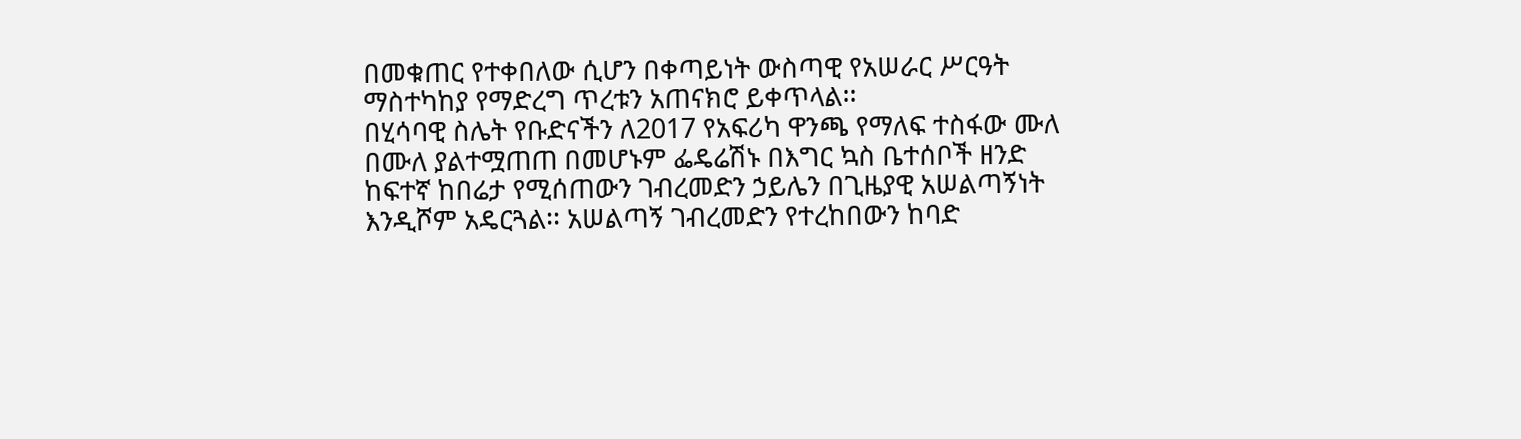በመቁጠር የተቀበለው ሲሆን በቀጣይነት ውስጣዊ የአሠራር ሥርዓት ማስተካከያ የማድረግ ጥረቱን አጠናክሮ ይቀጥላል፡፡
በሂሳባዊ ስሌት የቡድናችን ለ2017 የአፍሪካ ዋንጫ የማለፍ ተስፋው ሙለ በሙለ ያልተሟጠጠ በመሆኑም ፌዴሬሽኑ በእግር ኳስ ቤተሰቦች ዘንድ ከፍተኛ ከበሬታ የሚሰጠውን ገብረመድን ኃይሌን በጊዜያዊ አሠልጣኝነት እንዲሾም አዴርጓል፡፡ አሠልጣኝ ገብረመድን የተረከበውን ከባድ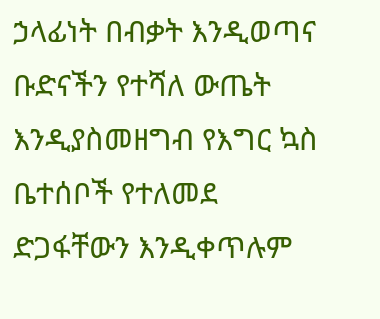ኃላፊነት በብቃት እንዲወጣና ቡድናችን የተሻለ ውጤት እንዲያስመዘግብ የእግር ኳስ ቤተሰቦች የተለመደ ድጋፋቸውን እንዲቀጥሉም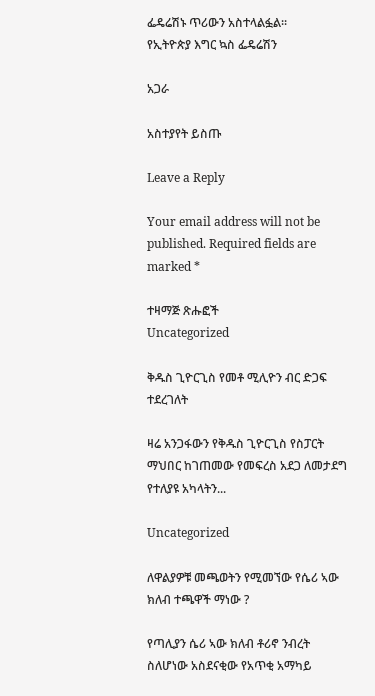ፌዴሬሽኑ ጥሪውን አስተላልፏል፡፡
የኢትዮጵያ እግር ኳስ ፌዴሬሽን

አጋራ

አስተያየት ይስጡ

Leave a Reply

Your email address will not be published. Required fields are marked *

ተዛማጅ ጽሑፎች
Uncategorized

ቅዱስ ጊዮርጊስ የመቶ ሚሊዮን ብር ድጋፍ ተደረገለት

ዛሬ አንጋፋውን የቅዱስ ጊዮርጊስ የስፓርት ማህበር ከገጠመው የመፍረስ አደጋ ለመታደግ የተለያዩ አካላትን...

Uncategorized

ለዋልያዎቹ መጫወትን የሚመኘው የሴሪ ኣው ክለብ ተጫዋች ማነው ?

የጣሊያን ሴሪ ኣው ክለብ ቶሪኖ ንብረት ስለሆነው አስደናቂው የአጥቂ አማካይ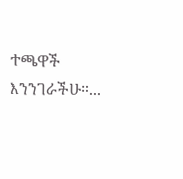ተጫዋች እንንገራችሁ።...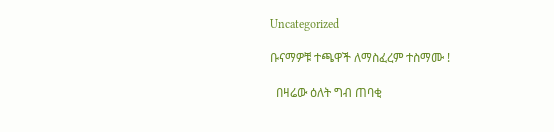Uncategorized

ቡናማዎቹ ተጫዋች ለማስፈረም ተስማሙ !

  በዛሬው ዕለት ግብ ጠባቂ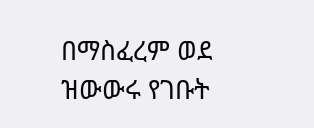በማስፈረም ወደ ዝውውሩ የገቡት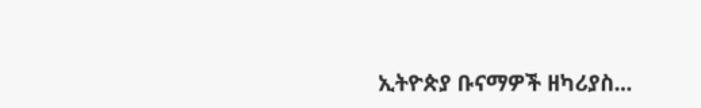ኢትዮጵያ ቡናማዎች ዘካሪያስ...